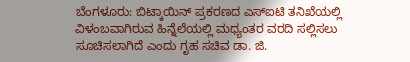ಬೆಂಗಳೂರು: ಬಿಟ್ಕಾಯಿನ್ ಪ್ರಕರಣದ ಎಸ್ಐಟಿ ತನಿಖೆಯಲ್ಲಿ ವಿಳಂಬವಾಗಿರುವ ಹಿನ್ನೆಲೆಯಲ್ಲಿ ಮಧ್ಯಂತರ ವರದಿ ಸಲ್ಲಿಸಲು ಸೂಚಿಸಲಾಗಿದೆ ಎಂದು ಗೃಹ ಸಚಿವ ಡಾ. ಜಿ.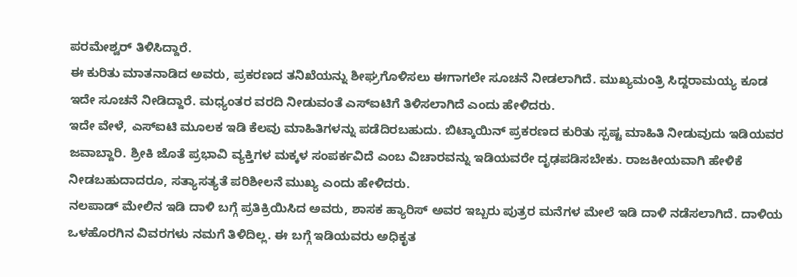ಪರಮೇಶ್ವರ್ ತಿಳಿಸಿದ್ದಾರೆ.
ಈ ಕುರಿತು ಮಾತನಾಡಿದ ಅವರು, ಪ್ರಕರಣದ ತನಿಖೆಯನ್ನು ಶೀಘ್ರಗೊಳಿಸಲು ಈಗಾಗಲೇ ಸೂಚನೆ ನೀಡಲಾಗಿದೆ. ಮುಖ್ಯಮಂತ್ರಿ ಸಿದ್ದರಾಮಯ್ಯ ಕೂಡ ಇದೇ ಸೂಚನೆ ನೀಡಿದ್ದಾರೆ. ಮಧ್ಯಂತರ ವರದಿ ನೀಡುವಂತೆ ಎಸ್ಐಟಿಗೆ ತಿಳಿಸಲಾಗಿದೆ ಎಂದು ಹೇಳಿದರು.
ಇದೇ ವೇಳೆ, ಎಸ್ಐಟಿ ಮೂಲಕ ಇಡಿ ಕೆಲವು ಮಾಹಿತಿಗಳನ್ನು ಪಡೆದಿರಬಹುದು. ಬಿಟ್ಕಾಯಿನ್ ಪ್ರಕರಣದ ಕುರಿತು ಸ್ಪಷ್ಟ ಮಾಹಿತಿ ನೀಡುವುದು ಇಡಿಯವರ ಜವಾಬ್ದಾರಿ. ಶ್ರೀಕಿ ಜೊತೆ ಪ್ರಭಾವಿ ವ್ಯಕ್ತಿಗಳ ಮಕ್ಕಳ ಸಂಪರ್ಕವಿದೆ ಎಂಬ ವಿಚಾರವನ್ನು ಇಡಿಯವರೇ ದೃಢಪಡಿಸಬೇಕು. ರಾಜಕೀಯವಾಗಿ ಹೇಳಿಕೆ ನೀಡಬಹುದಾದರೂ, ಸತ್ಯಾಸತ್ಯತೆ ಪರಿಶೀಲನೆ ಮುಖ್ಯ ಎಂದು ಹೇಳಿದರು.
ನಲಪಾಡ್ ಮೇಲಿನ ಇಡಿ ದಾಳಿ ಬಗ್ಗೆ ಪ್ರತಿಕ್ರಿಯಿಸಿದ ಅವರು, ಶಾಸಕ ಹ್ಯಾರಿಸ್ ಅವರ ಇಬ್ಬರು ಪುತ್ರರ ಮನೆಗಳ ಮೇಲೆ ಇಡಿ ದಾಳಿ ನಡೆಸಲಾಗಿದೆ. ದಾಳಿಯ ಒಳಹೊರಗಿನ ವಿವರಗಳು ನಮಗೆ ತಿಳಿದಿಲ್ಲ. ಈ ಬಗ್ಗೆ ಇಡಿಯವರು ಅಧಿಕೃತ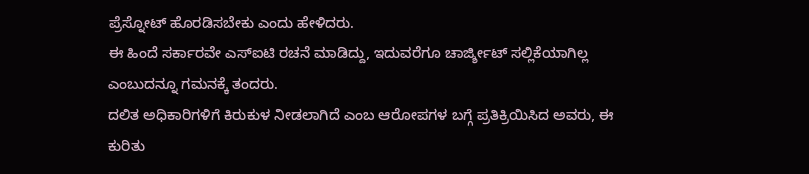ಪ್ರೆಸ್ನೋಟ್ ಹೊರಡಿಸಬೇಕು ಎಂದು ಹೇಳಿದರು.
ಈ ಹಿಂದೆ ಸರ್ಕಾರವೇ ಎಸ್ಐಟಿ ರಚನೆ ಮಾಡಿದ್ದು, ಇದುವರೆಗೂ ಚಾರ್ಜ್ಶೀಟ್ ಸಲ್ಲಿಕೆಯಾಗಿಲ್ಲ ಎಂಬುದನ್ನೂ ಗಮನಕ್ಕೆ ತಂದರು.
ದಲಿತ ಅಧಿಕಾರಿಗಳಿಗೆ ಕಿರುಕುಳ ನೀಡಲಾಗಿದೆ ಎಂಬ ಆರೋಪಗಳ ಬಗ್ಗೆ ಪ್ರತಿಕ್ರಿಯಿಸಿದ ಅವರು, ಈ ಕುರಿತು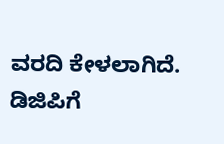ವರದಿ ಕೇಳಲಾಗಿದೆ. ಡಿಜಿಪಿಗೆ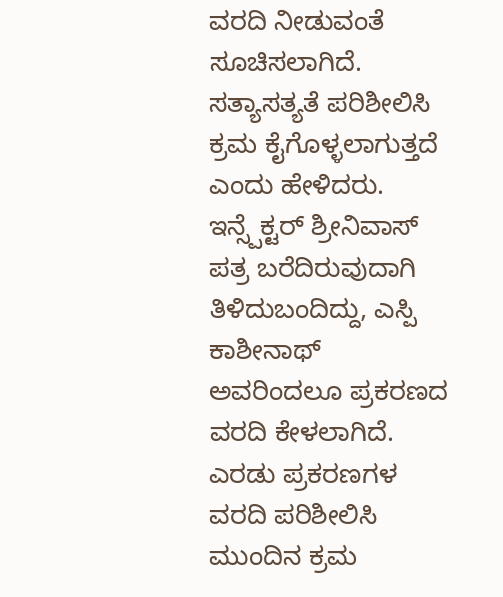ವರದಿ ನೀಡುವಂತೆ ಸೂಚಿಸಲಾಗಿದೆ. ಸತ್ಯಾಸತ್ಯತೆ ಪರಿಶೀಲಿಸಿ ಕ್ರಮ ಕೈಗೊಳ್ಳಲಾಗುತ್ತದೆ ಎಂದು ಹೇಳಿದರು.
ಇನ್ಸ್ಪೆಕ್ಟರ್ ಶ್ರೀನಿವಾಸ್ ಪತ್ರ ಬರೆದಿರುವುದಾಗಿ ತಿಳಿದುಬಂದಿದ್ದು, ಎಸ್ಪಿ ಕಾಶೀನಾಥ್ ಅವರಿಂದಲೂ ಪ್ರಕರಣದ ವರದಿ ಕೇಳಲಾಗಿದೆ. ಎರಡು ಪ್ರಕರಣಗಳ ವರದಿ ಪರಿಶೀಲಿಸಿ ಮುಂದಿನ ಕ್ರಮ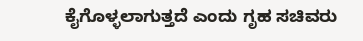ಕೈಗೊಳ್ಳಲಾಗುತ್ತದೆ ಎಂದು ಗೃಹ ಸಚಿವರು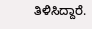ತಿಳಿಸಿದ್ದಾರೆ.